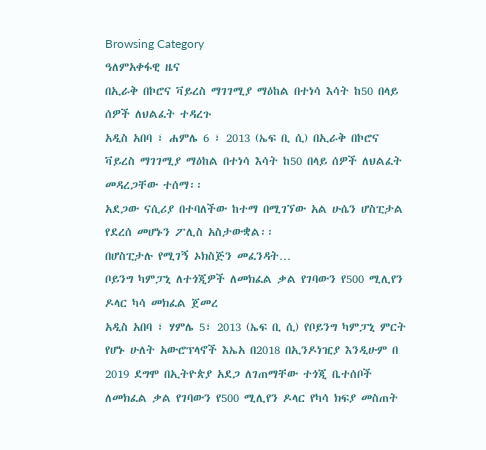Browsing Category
ዓለምአቀፋዊ ዜና
በኢራቅ በኮሮና ቫይረስ ማገገሚያ ማዕከል በተነሳ እሳት ከ50 በላይ ሰዎች ለህልፈት ተዳረጉ
አዲስ አበባ ፣ ሐምሌ 6 ፣ 2013 (ኤፍ ቢ ሲ) በኢራቅ በኮሮና ቫይረስ ማገገሚያ ማዕከል በተነሳ እሳት ከ50 በላይ ሰዎች ለህልፈት መዳረጋቸው ተሰማ፡፡
አደጋው ናሲሪያ በተባለችው ከተማ በሚገኘው አል ሁሴን ሆስፒታል የደረሰ መሆኑን ፖሊስ አስታውቋል፡፡
በሆስፒታሉ የሚገኝ ኦክስጅን መፈንዳት…
ቦይንግ ካምፓኒ ለተጎጂዎች ለመክፈል ቃል የገባውን የ500 ሚሊየን ዶላር ካሳ መክፈል ጀመረ
አዲስ አበባ ፣ ሃምሌ 5፣ 2013 (ኤፍ ቢ ሲ) የቦይንግ ካምፓኒ ምርት የሆኑ ሁለት አውሮፕላኖች እኤአ በ2018 በኢንዶነዢያ እንዲሁም በ 2019 ደግሞ በኢትዮጵያ አደጋ ለገጠማቸው ተጎጂ ቤተሰቦች ለመክፈል ቃል የገባውን የ500 ሚሊየን ዶላር የካሳ ክፍያ መስጠት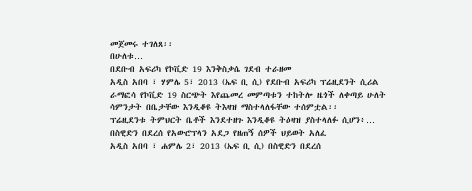መጀመሩ ተገለጸ፡፡
በሁለቱ…
በደቡብ አፍሪካ የኮቪድ 19 እንቅስቃሴ ገደብ ተራዘመ
አዲስ አበባ ፣ ሃምሌ 5፣ 2013 (ኤፍ ቢ ሲ) የደቡብ አፍሪካ ፕሬዚደንት ሲሪል ራማፎሳ የኮቪድ 19 ስርጭት እየጨመረ መምጣቱን ተከትሎ ዜጎች ለቀጣይ ሁለት ሳምንታት በቤታቸው እንዲቆዩ ትእዛዝ ማስተላለፋቸው ተሰምቷል፡፡
ፕሬዚደንቱ ትምህርት ቤቶች እንደተዘጉ እንዲቆዩ ትዕዛዝ ያስተላለፉ ሲሆን፥…
በስዊድን በደረሰ የአውሮፕላን አደጋ የዘጠኝ ሰዎች ህይወት አለፈ
አዲስ አበባ ፣ ሐምሌ 2፣ 2013 (ኤፍ ቢ ሲ) በስዊድን በደረሰ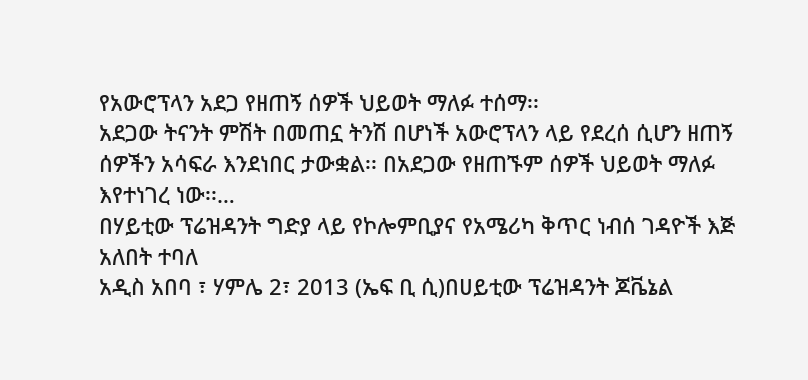የአውሮፕላን አደጋ የዘጠኝ ሰዎች ህይወት ማለፉ ተሰማ፡፡
አደጋው ትናንት ምሽት በመጠኗ ትንሽ በሆነች አውሮፕላን ላይ የደረሰ ሲሆን ዘጠኝ ሰዎችን አሳፍራ እንደነበር ታውቋል፡፡ በአደጋው የዘጠኙም ሰዎች ህይወት ማለፉ እየተነገረ ነው፡፡…
በሃይቲው ፕሬዝዳንት ግድያ ላይ የኮሎምቢያና የአሜሪካ ቅጥር ነብሰ ገዳዮች እጅ አለበት ተባለ
አዲስ አበባ ፣ ሃምሌ 2፣ 2013 (ኤፍ ቢ ሲ)በሀይቲው ፕሬዝዳንት ጆቬኔል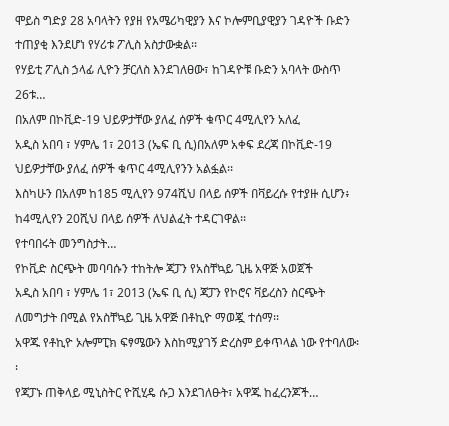ሞይስ ግድያ 28 አባላትን የያዘ የአሜሪካዊያን እና ኮሎምቢያዊያን ገዳዮች ቡድን ተጠያቂ እንደሆነ የሃሪቱ ፖሊስ አስታውቋል፡፡
የሃይቲ ፖሊስ ኃላፊ ሊዮን ቻርለስ እንደገለፀው፣ ከገዳዮቹ ቡድን አባላት ውስጥ 26ቱ…
በአለም በኮቪድ-19 ህይዎታቸው ያለፈ ሰዎች ቁጥር 4ሚሊየን አለፈ
አዲስ አበባ ፣ ሃምሌ 1፣ 2013 (ኤፍ ቢ ሲ)በአለም አቀፍ ደረጃ በኮቪድ-19 ህይዎታቸው ያለፈ ሰዎች ቁጥር 4ሚሊየንን አልፏል፡፡
እስካሁን በአለም ከ185 ሚሊየን 974ሺህ በላይ ሰዎች በቫይረሱ የተያዙ ሲሆን፥ ከ4ሚሊየን 20ሺህ በላይ ሰዎች ለህልፈት ተዳርገዋል፡፡
የተባበሩት መንግስታት…
የኮቪድ ስርጭት መባባሱን ተከትሎ ጃፓን የአስቸኳይ ጊዜ አዋጅ አወጀች
አዲስ አበባ ፣ ሃምሌ 1፣ 2013 (ኤፍ ቢ ሲ) ጃፓን የኮሮና ቫይረስን ስርጭት ለመግታት በሚል የአስቸኳይ ጊዜ አዋጅ በቶኪዮ ማወጇ ተሰማ፡፡
አዋጁ የቶኪዮ ኦሎምፒክ ፍፃሜውን እስከሚያገኝ ድረስም ይቀጥላል ነው የተባለው፡፡
የጃፓኑ ጠቅላይ ሚኒስትር ዮሺሂዴ ሱጋ እንደገለፁት፣ አዋጁ ከፈረንጆች…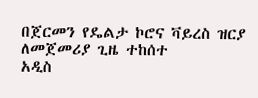በጀርመን የዴልታ ኮሮና ቫይረስ ዝርያ ለመጀመሪያ ጊዜ ተከሰተ
አዲስ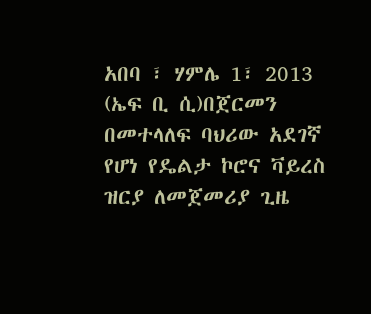አበባ ፣ ሃምሌ 1፣ 2013 (ኤፍ ቢ ሲ)በጀርመን በመተላለፍ ባህሪው አደገኛ የሆነ የዴልታ ኮሮና ቫይረስ ዝርያ ለመጀመሪያ ጊዜ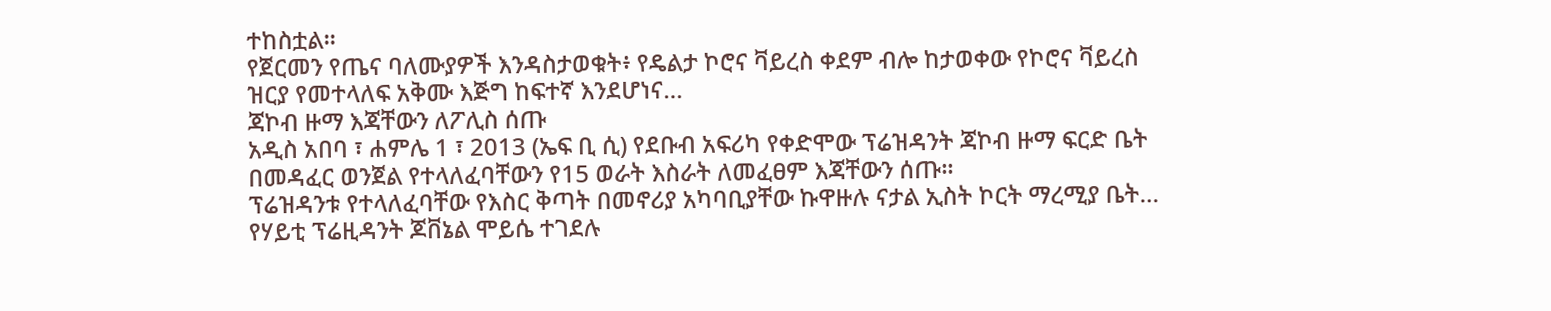ተከስቷል፡፡
የጀርመን የጤና ባለሙያዎች እንዳስታወቁት፥ የዴልታ ኮሮና ቫይረስ ቀደም ብሎ ከታወቀው የኮሮና ቫይረስ ዝርያ የመተላለፍ አቅሙ እጅግ ከፍተኛ እንደሆነና…
ጃኮብ ዙማ እጃቸውን ለፖሊስ ሰጡ
አዲስ አበባ ፣ ሐምሌ 1 ፣ 2013 (ኤፍ ቢ ሲ) የደቡብ አፍሪካ የቀድሞው ፕሬዝዳንት ጃኮብ ዙማ ፍርድ ቤት በመዳፈር ወንጀል የተላለፈባቸውን የ15 ወራት እስራት ለመፈፀም እጃቸውን ሰጡ፡፡
ፕሬዝዳንቱ የተላለፈባቸው የእስር ቅጣት በመኖሪያ አካባቢያቸው ኩዋዙሉ ናታል ኢስት ኮርት ማረሚያ ቤት…
የሃይቲ ፕሬዚዳንት ጆቨኔል ሞይሴ ተገደሉ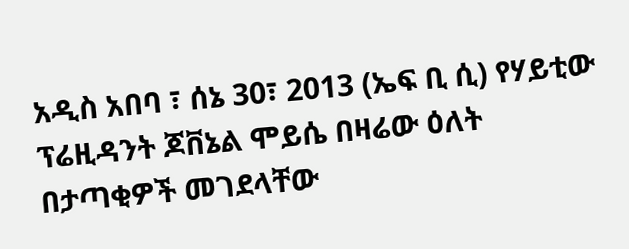አዲስ አበባ ፣ ሰኔ 30፣ 2013 (ኤፍ ቢ ሲ) የሃይቲው ፕሬዚዳንት ጆቨኔል ሞይሴ በዛሬው ዕለት በታጣቂዎች መገደላቸው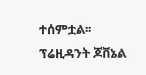ተሰምቷል፡፡
ፕሬዚዳንት ጆቨኔል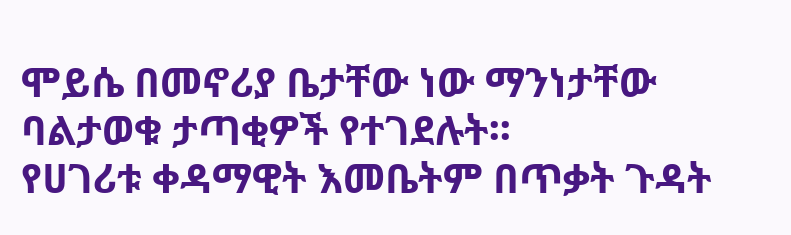ሞይሴ በመኖሪያ ቤታቸው ነው ማንነታቸው ባልታወቁ ታጣቂዎች የተገደሉት፡፡
የሀገሪቱ ቀዳማዊት እመቤትም በጥቃት ጉዳት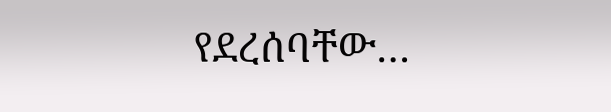የደረሰባቸው…